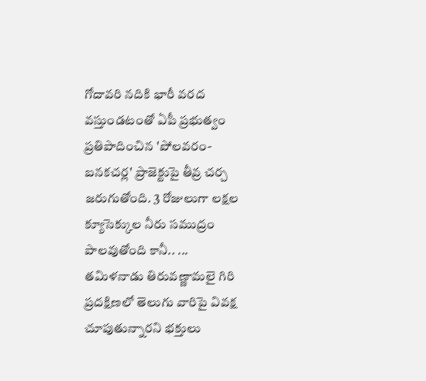గోదావరి నదికి భారీ వరద వస్తుండటంతో ఏపీ ప్రభుత్వం ప్రతిపాదించిన 'పోలవరం-బనకచర్ల' ప్రాజెక్టుపై తీవ్ర చర్చ జరుగుతోంది. 3 రోజులుగా లక్షల క్యూసెక్కుల నీరు సముద్రం పాలవుతోంది కానీ.. ...
తమిళనాడు తిరువణ్ణామలై గిరి ప్రదక్షిణలో తెలుగు వారిపై వివక్ష చూపుతున్నారని భక్తులు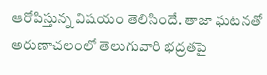ఆరోపిస్తున్న విషయం తెలిసిందే. తాజా ఘటనతో అరుణాచలంలో తెలుగువారి భద్రతపై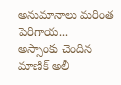అనుమానాలు మరింత పెరిగాయ...
అస్సాంకు చెందిన మాణిక్ అలీ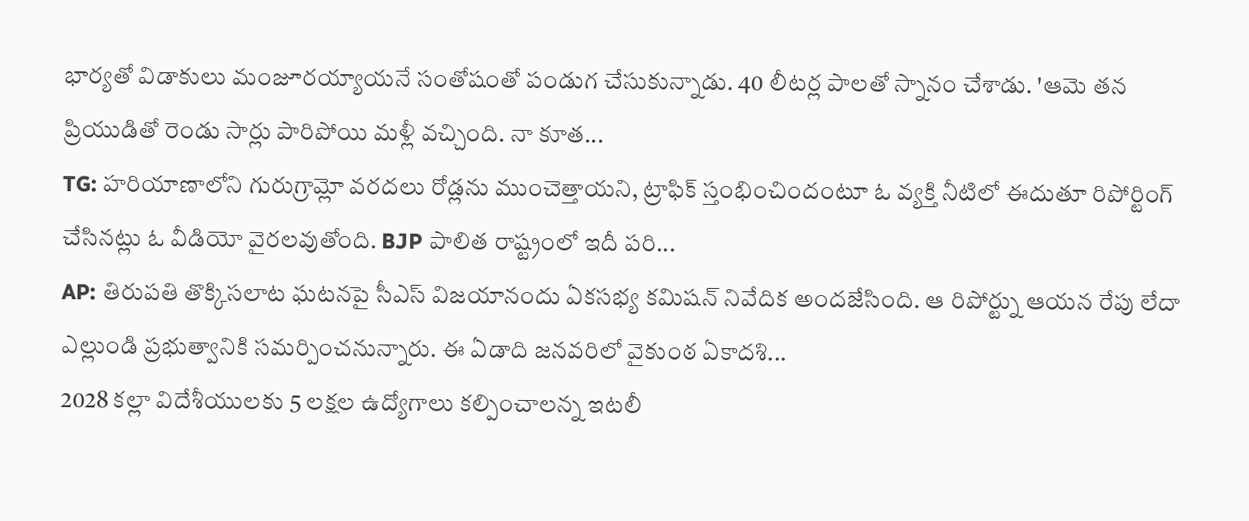భార్యతో విడాకులు మంజూరయ్యాయనే సంతోషంతో పండుగ చేసుకున్నాడు. 40 లీటర్ల పాలతో స్నానం చేశాడు. 'ఆమె తన ప్రియుడితో రెండు సార్లు పారిపోయి మళ్లీ వచ్చింది. నా కూత...
TG: హరియాణాలోని గురుగ్రామ్లో వరదలు రోడ్లను ముంచెత్తాయని, ట్రాఫిక్ స్తంభించిందంటూ ఓ వ్యక్తి నీటిలో ఈదుతూ రిపోర్టింగ్ చేసినట్లు ఓ వీడియో వైరలవుతోంది. BJP పాలిత రాష్ట్రంలో ఇదీ పరి...
AP: తిరుపతి తొక్కిసలాట ఘటనపై సీఎస్ విజయానందు ఏకసభ్య కమిషన్ నివేదిక అందజేసింది. ఆ రిపోర్ట్ను ఆయన రేపు లేదా ఎల్లుండి ప్రభుత్వానికి సమర్పించనున్నారు. ఈ ఏడాది జనవరిలో వైకుంఠ ఏకాదశి...
2028 కల్లా విదేశీయులకు 5 లక్షల ఉద్యోగాలు కల్పించాలన్న ఇటలీ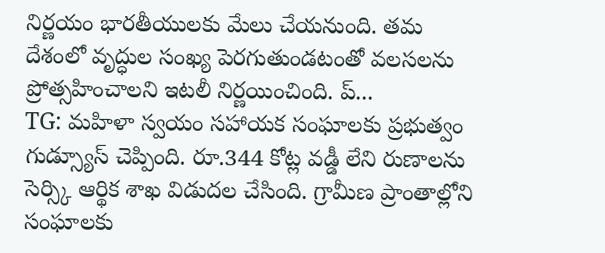నిర్ణయం భారతీయులకు మేలు చేయనుంది. తమ దేశంలో వృద్ధుల సంఖ్య పెరగుతుండటంతో వలసలను ప్రోత్సహించాలని ఇటలీ నిర్ణయించింది. ప్...
TG: మహిళా స్వయం సహాయక సంఘాలకు ప్రభుత్వం గుడ్స్యూస్ చెప్పింది. రూ.344 కోట్ల వడ్డీ లేని రుణాలను సెర్స్కి ఆర్థిక శాఖ విడుదల చేసింది. గ్రామీణ ప్రాంతాల్లోని సంఘాలకు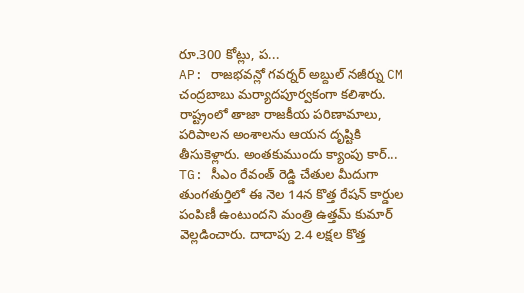రూ.300 కోట్లు, ప...
AP: రాజభవన్లో గవర్నర్ అబ్దుల్ నజీర్ను CM చంద్రబాబు మర్యాదపూర్వకంగా కలిశారు. రాష్ట్రంలో తాజా రాజకీయ పరిణామాలు, పరిపాలన అంశాలను ఆయన దృష్టికి తీసుకెళ్లారు. అంతకుముందు క్యాంపు కార్...
TG: సీఎం రేవంత్ రెడ్డి చేతుల మీదుగా తుంగతుర్తిలో ఈ నెల 14న కొత్త రేషన్ కార్డుల పంపిణీ ఉంటుందని మంత్రి ఉత్తమ్ కుమార్ వెల్లడించారు. దాదాపు 2.4 లక్షల కొత్త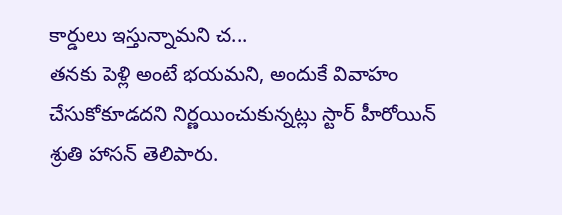కార్డులు ఇస్తున్నామని చ...
తనకు పెళ్లి అంటే భయమని, అందుకే వివాహం చేసుకోకూడదని నిర్ణయించుకున్నట్లు స్టార్ హీరోయిన్ శ్రుతి హాసన్ తెలిపారు.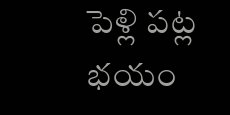పెళ్లి పట్ల భయం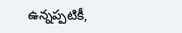ఉన్నప్పటికీ,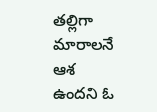తల్లిగా మారాలనే ఆశ ఉందని ఓ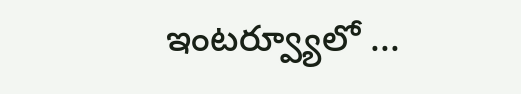ఇంటర్వ్యూలో ...